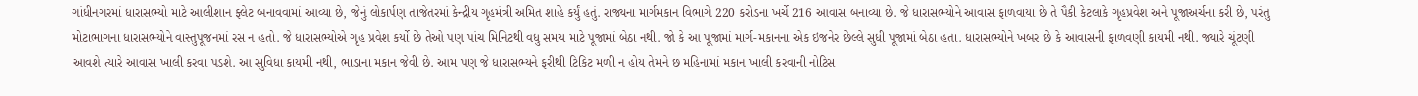ગાંધીનગરમાં ધારાસભ્યો માટે આલીશાન ફ્લેટ બનાવવામાં આવ્યા છે, જેનું લોકાર્પણ તાજેતરમાં કેન્દ્રીય ગૃહમંત્રી અમિત શાહે કર્યું હતું. રાજ્યના માર્ગમકાન વિભાગે 220 કરોડના ખર્ચે 216 આવાસ બનાવ્યા છે. જે ધારાસભ્યોને આવાસ ફાળવાયા છે તે પૈકી કેટલાકે ગૃહપ્રવેશ અને પૂજાઅર્ચના કરી છે, પરંતુ મોટાભાગના ધારાસભ્યોને વાસ્તુપૂજનમાં રસ ન હતો. જે ધારાસભ્યોએ ગૃહ પ્રવેશ કર્યો છે તેઓ પણ પાંચ મિનિટથી વધુ સમય માટે પૂજામાં બેઠા નથી. જો કે આ પૂજામાં માર્ગ-મકાનના એક ઇજનેર છેલ્લે સુધી પૂજામાં બેઠા હતા. ધારાસભ્યોને ખબર છે કે આવાસની ફાળવણી કાયમી નથી. જ્યારે ચૂંટણી આવશે ત્યારે આવાસ ખાલી કરવા પડશે. આ સુવિધા કાયમી નથી, ભાડાના મકાન જેવી છે. આમ પણ જે ધારાસભ્યને ફરીથી ટિકિટ મળી ન હોય તેમને છ મહિનામાં મકાન ખાલી કરવાની નોટિસ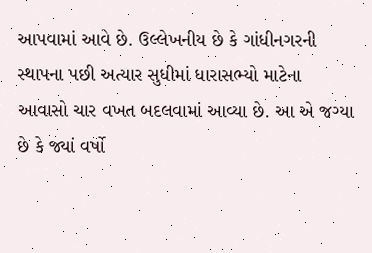આપવામાં આવે છે. ઉલ્લેખનીય છે કે ગાંધીનગરની સ્થાપના પછી અત્યાર સુધીમાં ધારાસભ્યો માટેના આવાસો ચાર વખત બદલવામાં આવ્યા છે. આ એ જગ્યા છે કે જ્યાં વર્ષો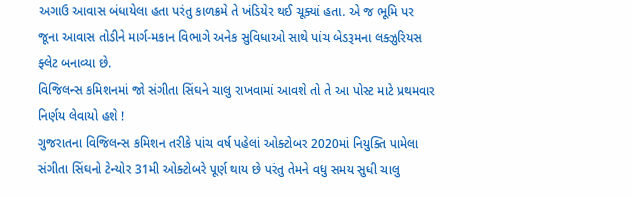અગાઉ આવાસ બંધાયેલા હતા પરંતુ કાળક્રમે તે ખંડિયેર થઈ ચૂક્યાં હતા. એ જ ભૂમિ પર જૂના આવાસ તોડીને માર્ગ-મકાન વિભાગે અનેક સુવિધાઓ સાથે પાંચ બેડરૂમના લક્ઝુરિયસ ફ્લેટ બનાવ્યા છે.
વિજિલન્સ કમિશનમાં જો સંગીતા સિંઘને ચાલુ રાખવામાં આવશે તો તે આ પોસ્ટ માટે પ્રથમવાર નિર્ણય લેવાયો હશે !
ગુજરાતના વિજિલન્સ કમિશન તરીકે પાંચ વર્ષ પહેલાં ઓક્ટોબર 2020માં નિયુક્તિ પામેલા સંગીતા સિંઘનો ટેન્યોર 31મી ઓક્ટોબરે પૂર્ણ થાય છે પરંતુ તેમને વધુ સમય સુધી ચાલુ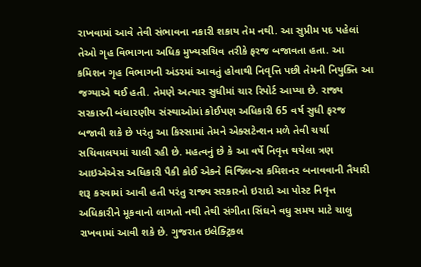રાખવામાં આવે તેવી સંભાવના નકારી શકાય તેમ નથી. આ સુપ્રીમ પદ પહેલાં તેઓ ગૃહ વિભાગના અધિક મુખ્યસચિવ તરીકે ફરજ બજાવતા હતા. આ કમિશન ગૃહ વિભાગની અંડરમાં આવતું હોવાથી નિવૃત્તિ પછી તેમની નિયુક્તિ આ જગ્યાએ થઈ હતી. તેમણે અત્યાર સુધીમાં ચાર રિપોર્ટ આપ્યા છે. રાજ્ય સરકારની બંધારણીય સંસ્થાઓમાં કોઈપણ અધિકારી 65 વર્ષ સુધી ફરજ બજાવી શકે છે પરંતુ આ કિસ્સામાં તેમને એક્સટેન્શન મળે તેવી ચર્ચા સચિવાલયમાં ચાલી રહી છે. મહત્વનું છે કે આ વર્ષે નિવૃત્ત થયેલા ત્રણ આઇએએસ અધિકારી પૈકી કોઈ એકને વિજિલન્સ કમિશનર બનાવવાની તૈયારી શરૂ કરવામાં આવી હતી પરંતુ રાજ્ય સરકારનો ઇરાદો આ પોસ્ટ નિવૃત્ત અધિકારીને મૂકવાનો લાગતો નથી તેથી સંગીતા સિંઘને વધુ સમય માટે ચાલુ રાખવામાં આવી શકે છે. ગુજરાત ઇલેક્ટ્રિકલ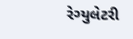રેગ્યુલેટરી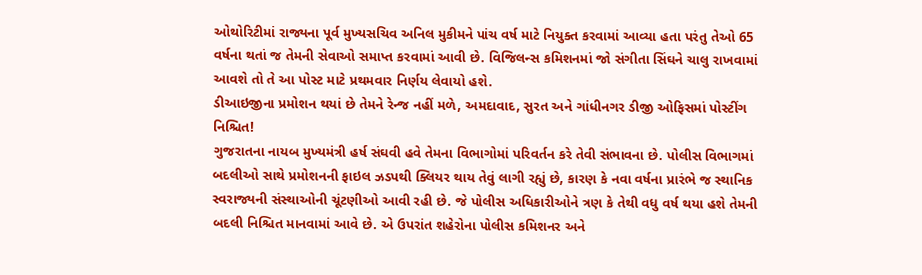ઓથોરિટીમાં રાજ્યના પૂર્વ મુખ્યસચિવ અનિલ મુકીમને પાંચ વર્ષ માટે નિયુક્ત કરવામાં આવ્યા હતા પરંતુ તેઓ 65 વર્ષના થતાં જ તેમની સેવાઓ સમાપ્ત કરવામાં આવી છે. વિજિલન્સ કમિશનમાં જો સંગીતા સિંઘને ચાલુ રાખવામાં આવશે તો તે આ પોસ્ટ માટે પ્રથમવાર નિર્ણય લેવાયો હશે.
ડીઆઇજીના પ્રમોશન થયાં છે તેમને રેન્જ નહીં મળે, અમદાવાદ, સુરત અને ગાંધીનગર ડીજી ઓફિસમાં પોસ્ટીંગ નિશ્ચિત!
ગુજરાતના નાયબ મુખ્યમંત્રી હર્ષ સંઘવી હવે તેમના વિભાગોમાં પરિવર્તન કરે તેવી સંભાવના છે. પોલીસ વિભાગમાં બદલીઓ સાથે પ્રમોશનની ફાઇલ ઝડપથી ક્લિયર થાય તેવું લાગી રહ્યું છે, કારણ કે નવા વર્ષના પ્રારંભે જ સ્થાનિક સ્વરાજ્યની સંસ્થાઓની ચૂંટણીઓ આવી રહી છે. જે પોલીસ અધિકારીઓને ત્રણ કે તેથી વધુ વર્ષ થયા હશે તેમની બદલી નિશ્ચિત માનવામાં આવે છે. એ ઉપરાંત શહેરોના પોલીસ કમિશનર અને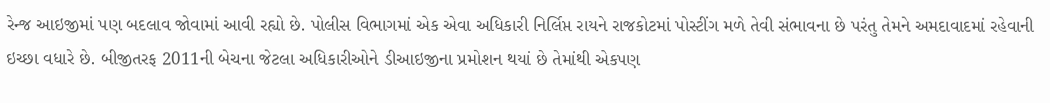રેન્જ આઇજીમાં પણ બદલાવ જોવામાં આવી રહ્યો છે. પોલીસ વિભાગમાં એક એવા અધિકારી નિર્લિપ્ત રાયને રાજકોટમાં પોસ્ટીંગ મળે તેવી સંભાવના છે પરંતુ તેમને અમદાવાદમાં રહેવાની ઇચ્છા વધારે છે. બીજીતરફ 2011ની બેચના જેટલા અધિકારીઓને ડીઆઇજીના પ્રમોશન થયાં છે તેમાંથી એકપણ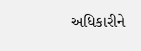અધિકારીને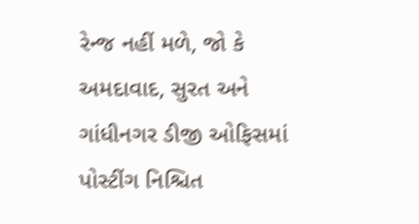રેન્જ નહીં મળે, જો કે અમદાવાદ, સુરત અને ગાંધીનગર ડીજી ઓફિસમાં પોસ્ટીંગ નિશ્ચિત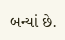બન્યાં છે.